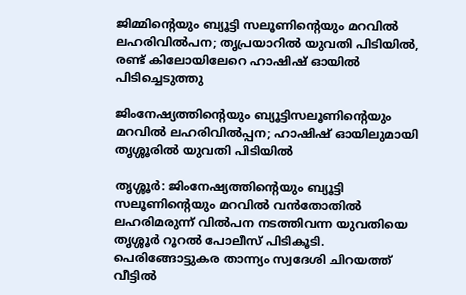ജിമ്മിന്റെയും ബ്യൂട്ടി സലൂണിന്റെയും മറവിൽ ലഹരിവിൽപന; തൃപ്രയാറിൽ യുവതി പിടിയിൽ, രണ്ട് കിലോയിലേറെ ഹാഷിഷ് ഓയിൽ പിടിച്ചെടുത്തു

ജിംനേഷ്യത്തിന്റെയും ബ്യൂട്ടിസലൂണിന്റെയും മറവിൽ ലഹരിവിൽപ്പന; ഹാഷിഷ് ഓയിലുമായി തൃശ്ശൂരിൽ യുവതി പിടിയിൽ

തൃശ്ശൂർ: ജിംനേഷ്യത്തിന്റെയും ബ്യൂട്ടി സലൂണിന്റെയും മറവിൽ വൻതോതിൽ ലഹരിമരുന്ന് വിൽപന നടത്തിവന്ന യുവതിയെ തൃശ്ശൂർ റൂറൽ പോലീസ് പിടികൂടി. പെരിങ്ങോട്ടുകര താന്ന്യം സ്വദേശി ചിറയത്ത് വീട്ടിൽ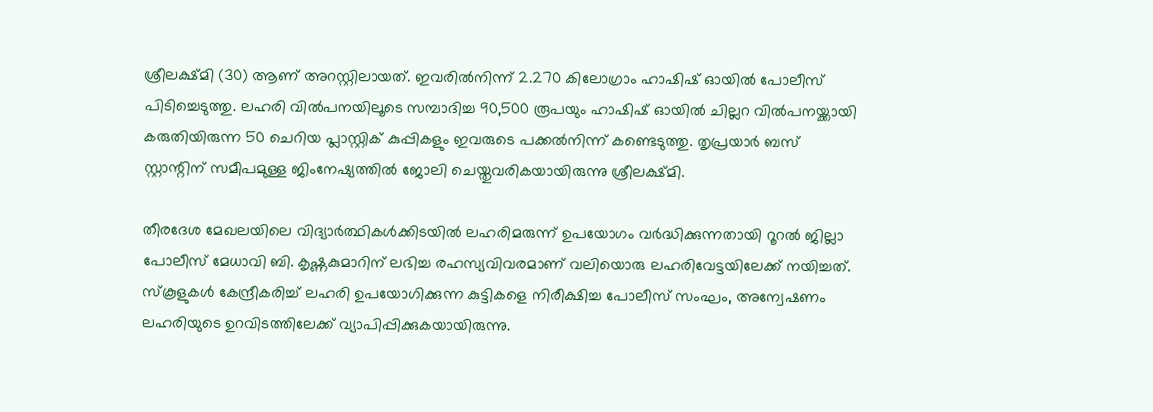ശ്രീലക്ഷ്മി (30) ആണ് അറസ്റ്റിലായത്. ഇവരിൽനിന്ന് 2.270 കിലോഗ്രാം ഹാഷിഷ് ഓയിൽ പോലീസ് പിടിച്ചെടുത്തു. ലഹരി വിൽപനയിലൂടെ സമ്പാദിച്ച 90,500 രൂപയും ഹാഷിഷ് ഓയിൽ ചില്ലറ വിൽപനയ്ക്കായി കരുതിയിരുന്ന 50 ചെറിയ പ്ലാസ്റ്റിക് കുപ്പികളും ഇവരുടെ പക്കൽനിന്ന് കണ്ടെടുത്തു. തൃപ്രയാർ ബസ് സ്റ്റാന്റിന് സമീപമുള്ള ജിംനേഷ്യത്തിൽ ജോലി ചെയ്തുവരികയായിരുന്നു ശ്രീലക്ഷ്മി.

തീരദേശ മേഖലയിലെ വിദ്യാർത്ഥികൾക്കിടയിൽ ലഹരിമരുന്ന് ഉപയോഗം വർദ്ധിക്കുന്നതായി റൂറൽ ജില്ലാ പോലീസ് മേധാവി ബി. കൃഷ്ണകുമാറിന് ലഭിച്ച രഹസ്യവിവരമാണ് വലിയൊരു ലഹരിവേട്ടയിലേക്ക് നയിച്ചത്. സ്കൂളുകൾ കേന്ദ്രീകരിച്ച് ലഹരി ഉപയോഗിക്കുന്ന കുട്ടികളെ നിരീക്ഷിച്ച പോലീസ് സംഘം, അന്വേഷണം ലഹരിയുടെ ഉറവിടത്തിലേക്ക് വ്യാപിപ്പിക്കുകയായിരുന്നു.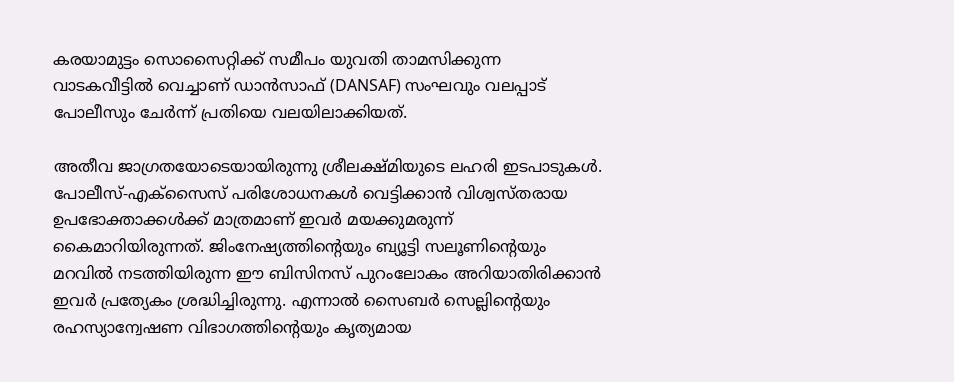കരയാമുട്ടം സൊസൈറ്റിക്ക് സമീപം യുവതി താമസിക്കുന്ന വാടകവീട്ടിൽ വെച്ചാണ് ഡാൻസാഫ് (DANSAF) സംഘവും വലപ്പാട് പോലീസും ചേർന്ന് പ്രതിയെ വലയിലാക്കിയത്.

അതീവ ജാഗ്രതയോടെയായിരുന്നു ശ്രീലക്ഷ്മിയുടെ ലഹരി ഇടപാടുകൾ. പോലീസ്-എക്സൈസ് പരിശോധനകൾ വെട്ടിക്കാൻ വിശ്വസ്തരായ ഉപഭോക്താക്കൾക്ക് മാത്രമാണ് ഇവർ മയക്കുമരുന്ന് കൈമാറിയിരുന്നത്. ജിംനേഷ്യത്തിന്റെയും ബ്യൂട്ടി സലൂണിന്റെയും മറവിൽ നടത്തിയിരുന്ന ഈ ബിസിനസ് പുറംലോകം അറിയാതിരിക്കാൻ ഇവർ പ്രത്യേകം ശ്രദ്ധിച്ചിരുന്നു. എന്നാൽ സൈബർ സെല്ലിന്റെയും രഹസ്യാന്വേഷണ വിഭാഗത്തിന്റെയും കൃത്യമായ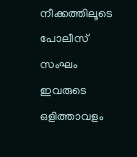നീക്കത്തിലൂടെ പോലീസ് സംഘം ഇവരുടെ ഒളിത്താവളം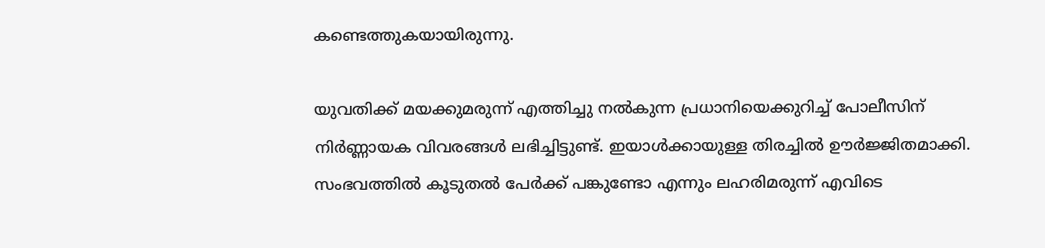കണ്ടെത്തുകയായിരുന്നു.

യുവതിക്ക് മയക്കുമരുന്ന് എത്തിച്ചു നൽകുന്ന പ്രധാനിയെക്കുറിച്ച് പോലീസിന് നിർണ്ണായക വിവരങ്ങൾ ലഭിച്ചിട്ടുണ്ട്. ഇയാൾക്കായുള്ള തിരച്ചിൽ ഊർജ്ജിതമാക്കി. സംഭവത്തിൽ കൂടുതൽ പേർക്ക് പങ്കുണ്ടോ എന്നും ലഹരിമരുന്ന് എവിടെ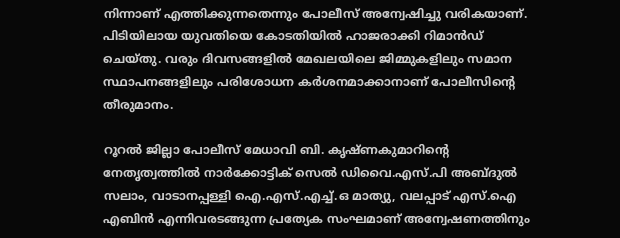നിന്നാണ് എത്തിക്കുന്നതെന്നും പോലീസ് അന്വേഷിച്ചു വരികയാണ്. പിടിയിലായ യുവതിയെ കോടതിയിൽ ഹാജരാക്കി റിമാൻഡ് ചെയ്തു. വരും ദിവസങ്ങളിൽ മേഖലയിലെ ജിമ്മുകളിലും സമാന സ്ഥാപനങ്ങളിലും പരിശോധന കർശനമാക്കാനാണ് പോലീസിന്റെ തീരുമാനം.

റൂറൽ ജില്ലാ പോലീസ് മേധാവി ബി. കൃഷ്ണകുമാറിന്റെ നേതൃത്വത്തിൽ നാർക്കോട്ടിക് സെൽ ഡിവൈ.എസ്.പി അബ്ദുൽ സലാം, വാടാനപ്പള്ളി ഐ.എസ്.എച്ച്.ഒ മാത്യു, വലപ്പാട് എസ്.ഐ എബിൻ എന്നിവരടങ്ങുന്ന പ്രത്യേക സംഘമാണ് അന്വേഷണത്തിനും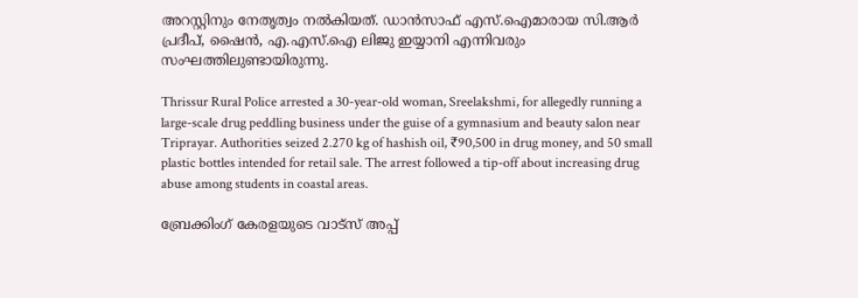അറസ്റ്റിനും നേതൃത്വം നൽകിയത്. ഡാൻസാഫ് എസ്.ഐമാരായ സി.ആർ പ്രദീപ്, ഷൈൻ, എ.എസ്.ഐ ലിജു ഇയ്യാനി എന്നിവരും സംഘത്തിലുണ്ടായിരുന്നു.

Thrissur Rural Police arrested a 30-year-old woman, Sreelakshmi, for allegedly running a large-scale drug peddling business under the guise of a gymnasium and beauty salon near Triprayar. Authorities seized 2.270 kg of hashish oil, ₹90,500 in drug money, and 50 small plastic bottles intended for retail sale. The arrest followed a tip-off about increasing drug abuse among students in coastal areas.

ബ്രേക്കിംഗ് കേരളയുടെ വാട്സ് അപ്പ്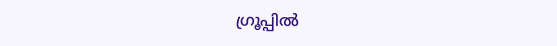ഗ്രൂപ്പിൽ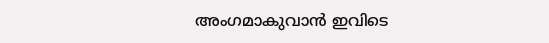അംഗമാകുവാൻ ഇവിടെ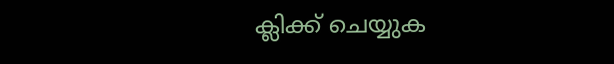ക്ലിക്ക് ചെയ്യുക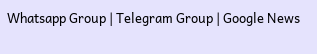Whatsapp Group | Telegram Group | Google News